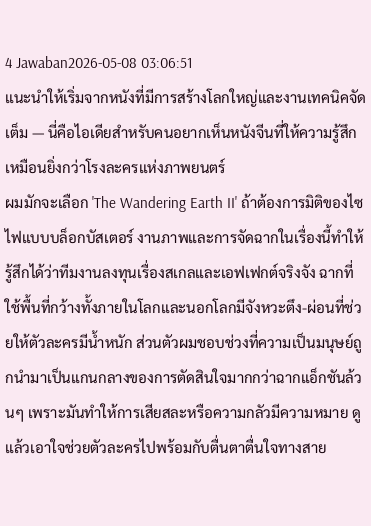4 Jawaban2026-05-08 03:06:51
แนะนำให้เริ่มจากหนังที่มีการสร้างโลกใหญ่และงานเทคนิคจัดเต็ม — นี่คือไอเดียสำหรับคนอยากเห็นหนังจีนที่ให้ความรู้สึกเหมือนยิ่งกว่าโรงละครแห่งภาพยนตร์
ผมมักจะเลือก 'The Wandering Earth II' ถ้าต้องการมิติของไซไฟแบบบล็อกบัสเตอร์ งานภาพและการจัดฉากในเรื่องนี้ทำให้รู้สึกได้ว่าทีมงานลงทุนเรื่องสเกลและเอฟเฟกต์จริงจัง ฉากที่ใช้พื้นที่กว้างทั้งภายในโลกและนอกโลกมีจังหวะตึง-ผ่อนที่ช่วยให้ตัวละครมีน้ำหนัก ส่วนตัวผมชอบช่วงที่ความเป็นมนุษย์ถูกนำมาเป็นแกนกลางของการตัดสินใจมากกว่าฉากแอ็กชันล้วนๆ เพราะมันทำให้การเสียสละหรือความกลัวมีความหมาย ดูแล้วเอาใจช่วยตัวละครไปพร้อมกับตื่นตาตื่นใจทางสาย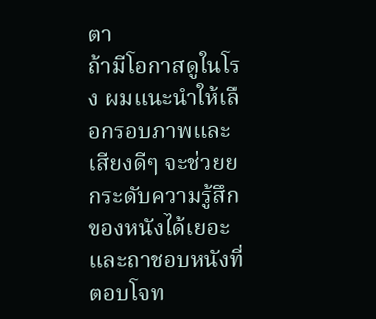ตา
ถ้ามีโอกาสดูในโรง ผมแนะนำให้เลือกรอบภาพและเสียงดีๆ จะช่วยยกระดับความรู้สึกของหนังได้เยอะ และถาชอบหนังที่ตอบโจท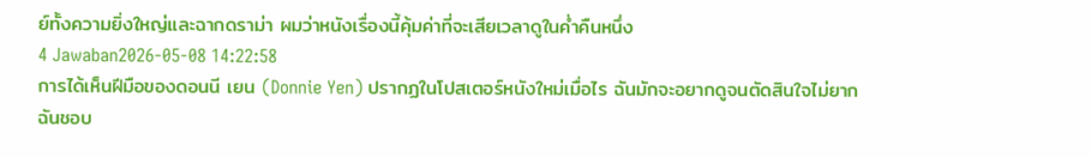ย์ทั้งความยิ่งใหญ่และฉากดราม่า ผมว่าหนังเรื่องนี้คุ้มค่าที่จะเสียเวลาดูในค่ำคืนหนึ่ง
4 Jawaban2026-05-08 14:22:58
การได้เห็นฝีมือของดอนนี เยน (Donnie Yen) ปรากฏในโปสเตอร์หนังใหม่เมื่อไร ฉันมักจะอยากดูจนตัดสินใจไม่ยาก
ฉันชอบ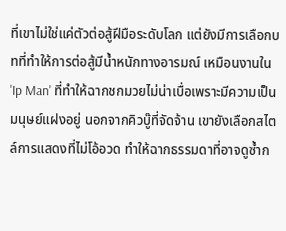ที่เขาไม่ใช่แค่ตัวต่อสู้ฝีมือระดับโลก แต่ยังมีการเลือกบทที่ทำให้การต่อสู้มีน้ำหนักทางอารมณ์ เหมือนงานใน 'Ip Man' ที่ทำให้ฉากชกมวยไม่น่าเบื่อเพราะมีความเป็นมนุษย์แฝงอยู่ นอกจากคิวบู๊ที่จัดจ้าน เขายังเลือกสไตล์การแสดงที่ไม่โอ้อวด ทำให้ฉากธรรมดาที่อาจดูซ้ำก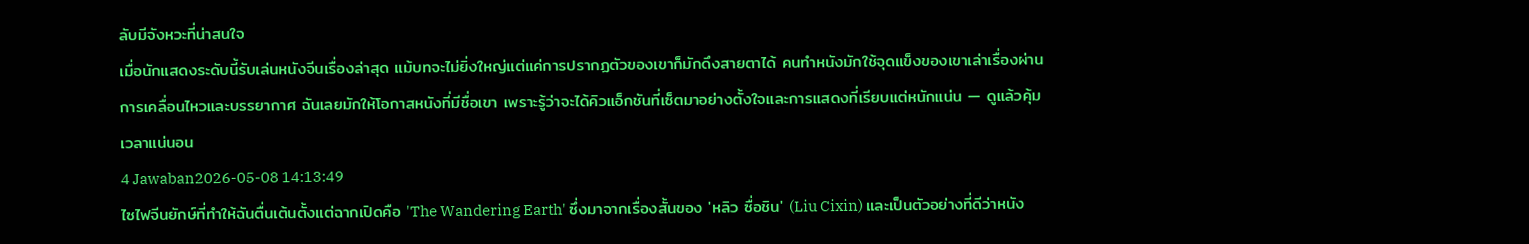ลับมีจังหวะที่น่าสนใจ
เมื่อนักแสดงระดับนี้รับเล่นหนังจีนเรื่องล่าสุด แม้บทจะไม่ยิ่งใหญ่แต่แค่การปรากฏตัวของเขาก็มักดึงสายตาได้ คนทำหนังมักใช้จุดแข็งของเขาเล่าเรื่องผ่านการเคลื่อนไหวและบรรยากาศ ฉันเลยมักให้โอกาสหนังที่มีชื่อเขา เพราะรู้ว่าจะได้คิวแอ็กชันที่เซ็ตมาอย่างตั้งใจและการแสดงที่เรียบแต่หนักแน่น — ดูแล้วคุ้มเวลาแน่นอน
4 Jawaban2026-05-08 14:13:49
ไซไฟจีนยักษ์ที่ทำให้ฉันตื่นเต้นตั้งแต่ฉากเปิดคือ 'The Wandering Earth' ซึ่งมาจากเรื่องสั้นของ 'หลิว ซื่อชิน' (Liu Cixin) และเป็นตัวอย่างที่ดีว่าหนัง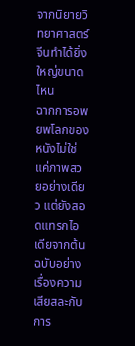จากนิยายวิทยาศาสตร์จีนทำได้ยิ่งใหญ่ขนาดไหน
ฉากการอพยพโลกของหนังไม่ใช่แค่ภาพสวยอย่างเดียว แต่ยังสอดแทรกไอเดียจากต้นฉบับอย่างเรื่องความเสียสละกับการ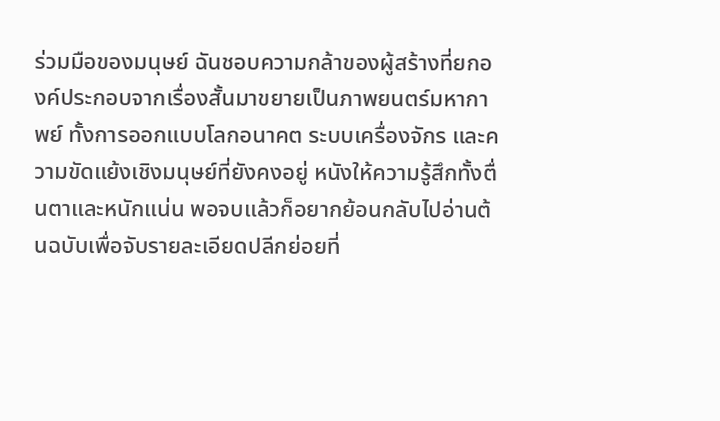ร่วมมือของมนุษย์ ฉันชอบความกล้าของผู้สร้างที่ยกองค์ประกอบจากเรื่องสั้นมาขยายเป็นภาพยนตร์มหากาพย์ ทั้งการออกแบบโลกอนาคต ระบบเครื่องจักร และความขัดแย้งเชิงมนุษย์ที่ยังคงอยู่ หนังให้ความรู้สึกทั้งตื่นตาและหนักแน่น พอจบแล้วก็อยากย้อนกลับไปอ่านต้นฉบับเพื่อจับรายละเอียดปลีกย่อยที่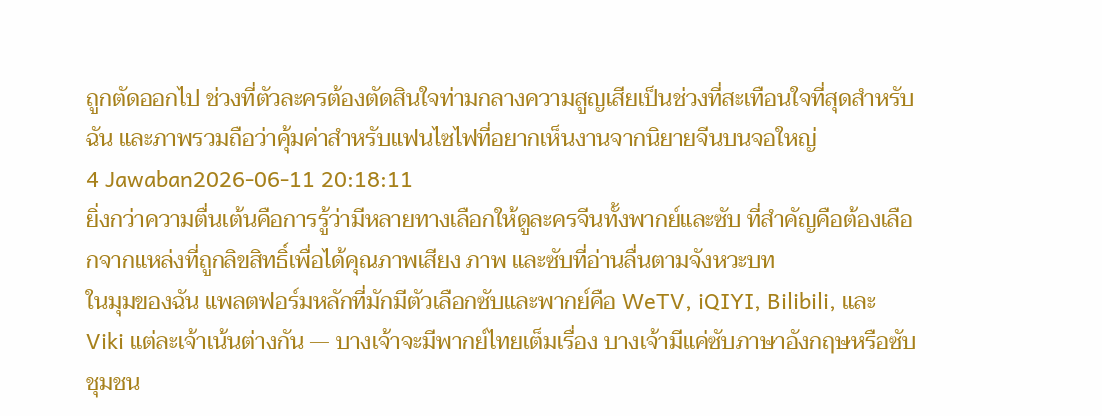ถูกตัดออกไป ช่วงที่ตัวละครต้องตัดสินใจท่ามกลางความสูญเสียเป็นช่วงที่สะเทือนใจที่สุดสำหรับฉัน และภาพรวมถือว่าคุ้มค่าสำหรับแฟนไซไฟที่อยากเห็นงานจากนิยายจีนบนจอใหญ่
4 Jawaban2026-06-11 20:18:11
ยิ่งกว่าความตื่นเต้นคือการรู้ว่ามีหลายทางเลือกให้ดูละครจีนทั้งพากย์และซับ ที่สำคัญคือต้องเลือกจากแหล่งที่ถูกลิขสิทธิ์เพื่อได้คุณภาพเสียง ภาพ และซับที่อ่านลื่นตามจังหวะบท
ในมุมของฉัน แพลตฟอร์มหลักที่มักมีตัวเลือกซับและพากย์คือ WeTV, iQIYI, Bilibili, และ Viki แต่ละเจ้าเน้นต่างกัน — บางเจ้าจะมีพากย์ไทยเต็มเรื่อง บางเจ้ามีแค่ซับภาษาอังกฤษหรือซับชุมชน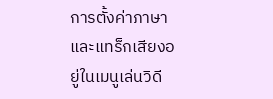การตั้งค่าภาษาและแทร็กเสียงอยู่ในเมนูเล่นวิดี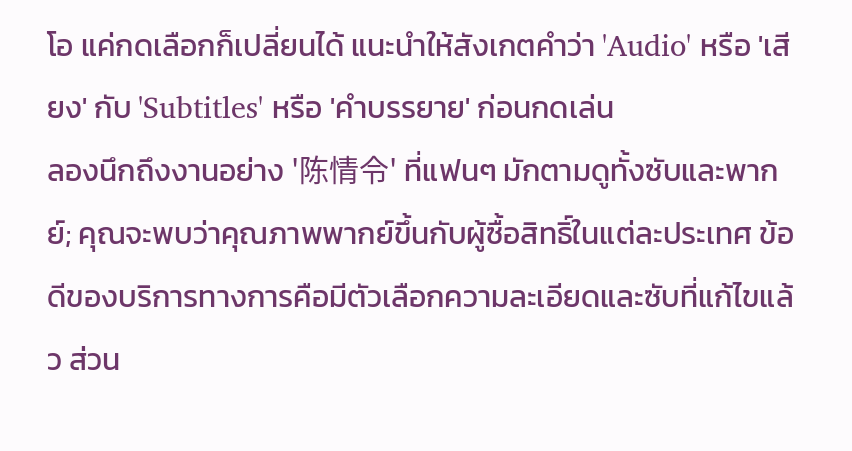โอ แค่กดเลือกก็เปลี่ยนได้ แนะนำให้สังเกตคำว่า 'Audio' หรือ 'เสียง' กับ 'Subtitles' หรือ 'คำบรรยาย' ก่อนกดเล่น
ลองนึกถึงงานอย่าง '陈情令' ที่แฟนๆ มักตามดูทั้งซับและพากย์; คุณจะพบว่าคุณภาพพากย์ขึ้นกับผู้ซื้อสิทธิ์ในแต่ละประเทศ ข้อดีของบริการทางการคือมีตัวเลือกความละเอียดและซับที่แก้ไขแล้ว ส่วน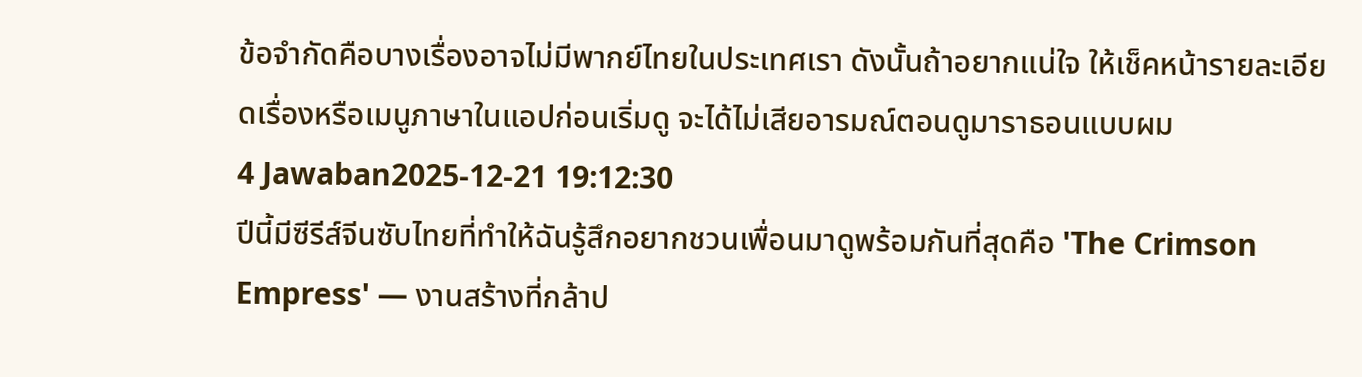ข้อจำกัดคือบางเรื่องอาจไม่มีพากย์ไทยในประเทศเรา ดังนั้นถ้าอยากแน่ใจ ให้เช็คหน้ารายละเอียดเรื่องหรือเมนูภาษาในแอปก่อนเริ่มดู จะได้ไม่เสียอารมณ์ตอนดูมาราธอนแบบผม
4 Jawaban2025-12-21 19:12:30
ปีนี้มีซีรีส์จีนซับไทยที่ทำให้ฉันรู้สึกอยากชวนเพื่อนมาดูพร้อมกันที่สุดคือ 'The Crimson Empress' — งานสร้างที่กล้าป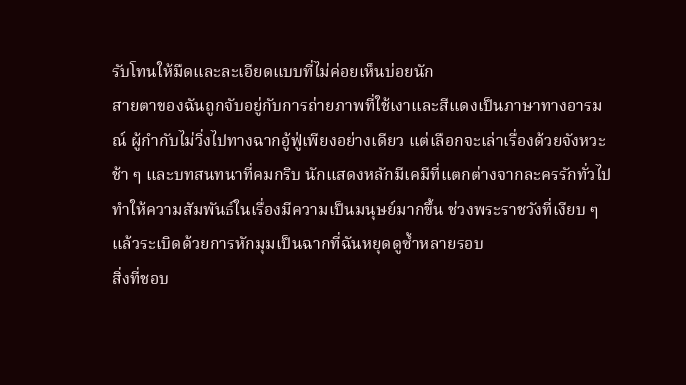รับโทนให้มืดและละเอียดแบบที่ไม่ค่อยเห็นบ่อยนัก
สายตาของฉันถูกจับอยู่กับการถ่ายภาพที่ใช้เงาและสีแดงเป็นภาษาทางอารมณ์ ผู้กำกับไม่วิ่งไปทางฉากอู้ฟู่เพียงอย่างเดียว แต่เลือกจะเล่าเรื่องด้วยจังหวะช้า ๆ และบทสนทนาที่คมกริบ นักแสดงหลักมีเคมีที่แตกต่างจากละครรักทั่วไป ทำให้ความสัมพันธ์ในเรื่องมีความเป็นมนุษย์มากขึ้น ช่วงพระราชวังที่เงียบ ๆ แล้วระเบิดด้วยการหักมุมเป็นฉากที่ฉันหยุดดูซ้ำหลายรอบ
สิ่งที่ชอบ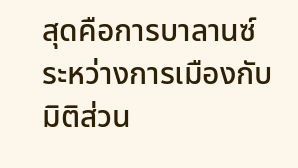สุดคือการบาลานซ์ระหว่างการเมืองกับมิติส่วน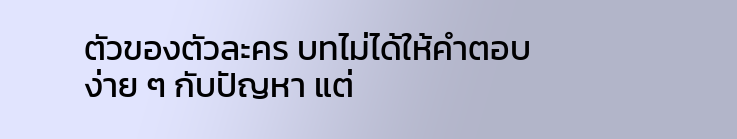ตัวของตัวละคร บทไม่ได้ให้คำตอบง่าย ๆ กับปัญหา แต่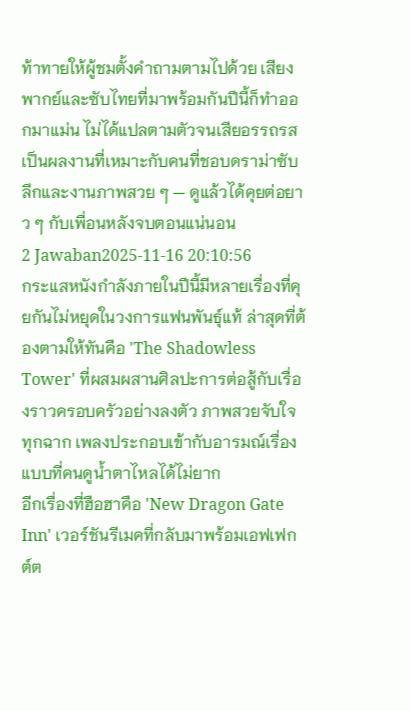ท้าทายให้ผู้ชมตั้งคำถามตามไปด้วย เสียงพากย์และซับไทยที่มาพร้อมกันปีนี้ก็ทำออกมาแม่น ไม่ได้แปลตามตัวจนเสียอรรถรส เป็นผลงานที่เหมาะกับคนที่ชอบดราม่าซับลึกและงานภาพสวย ๆ — ดูแล้วได้คุยต่อยาว ๆ กับเพื่อนหลังจบตอนแน่นอน
2 Jawaban2025-11-16 20:10:56
กระแสหนังกำลังภายในปีนี้มีหลายเรื่องที่คุยกันไม่หยุดในวงการแฟนพันธุ์แท้ ล่าสุดที่ต้องตามให้ทันคือ 'The Shadowless Tower' ที่ผสมผสานศิลปะการต่อสู้กับเรื่องราวครอบครัวอย่างลงตัว ภาพสวยจับใจทุกฉาก เพลงประกอบเข้ากับอารมณ์เรื่องแบบที่คนดูน้ำตาไหลได้ไม่ยาก
อีกเรื่องที่ฮือฮาคือ 'New Dragon Gate Inn' เวอร์ชันรีเมคที่กลับมาพร้อมเอฟเฟกต์ต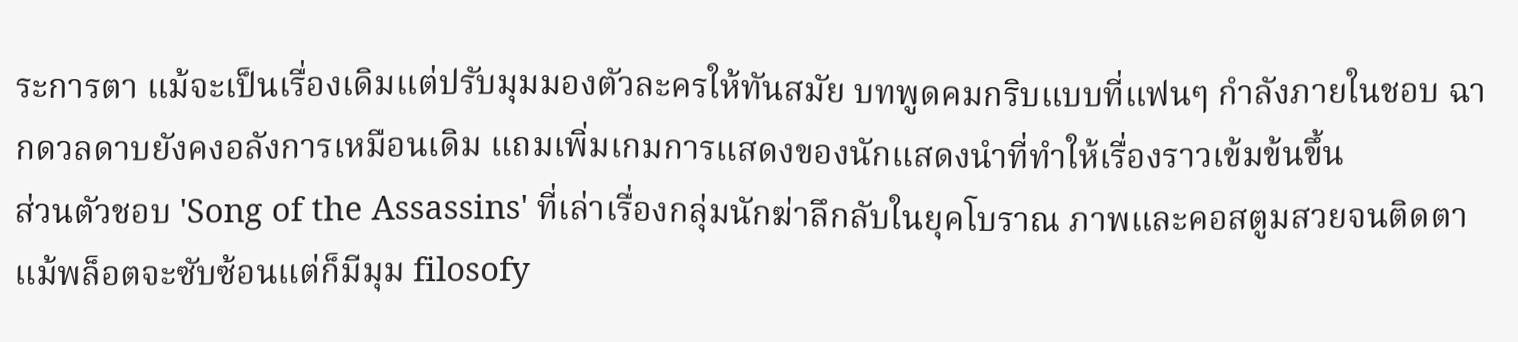ระการตา แม้จะเป็นเรื่องเดิมแต่ปรับมุมมองตัวละครให้ทันสมัย บทพูดคมกริบแบบที่แฟนๆ กำลังภายในชอบ ฉากดวลดาบยังคงอลังการเหมือนเดิม แถมเพิ่มเกมการแสดงของนักแสดงนำที่ทำให้เรื่องราวเข้มข้นขึ้น
ส่วนตัวชอบ 'Song of the Assassins' ที่เล่าเรื่องกลุ่มนักฆ่าลึกลับในยุคโบราณ ภาพและคอสตูมสวยจนติดตา แม้พล็อตจะซับซ้อนแต่ก็มีมุม filosofy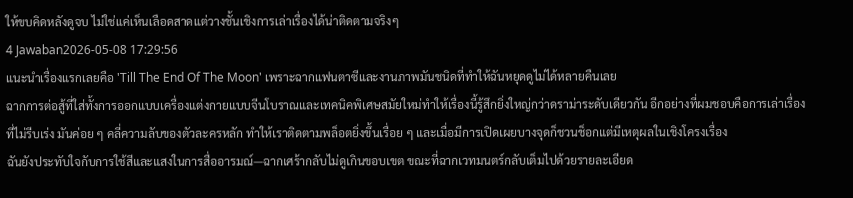ให้ขบคิดหลังดูจบ ไม่ใช่แค่เห็นเลือดสาดแต่วางชั้นเชิงการเล่าเรื่องได้น่าติดตามจริงๆ
4 Jawaban2026-05-08 17:29:56
แนะนำเรื่องแรกเลยคือ 'Till The End Of The Moon' เพราะฉากแฟนตาซีและงานภาพมันชนิดที่ทำให้ฉันหยุดดูไม่ได้หลายคืนเลย
ฉากการต่อสู้ที่ใส่ทั้งการออกแบบเครื่องแต่งกายแบบจีนโบราณและเทคนิคพิเศษสมัยใหม่ทำให้เรื่องนี้รู้สึกยิ่งใหญ่กว่าดราม่าระดับเดียวกัน อีกอย่างที่ผมชอบคือการเล่าเรื่องที่ไม่รีบเร่ง มันค่อย ๆ คลี่ความลับของตัวละครหลัก ทำให้เราติดตามพล็อตยิ่งขึ้นเรื่อย ๆ และเมื่อมีการเปิดเผยบางจุดก็ชวนช็อกแต่มีเหตุผลในเชิงโครงเรื่อง
ฉันยังประทับใจกับการใช้สีและแสงในการสื่ออารมณ์—ฉากเศร้ากลับไม่ดูเกินขอบเขต ขณะที่ฉากเวทมนตร์กลับเต็มไปด้วยรายละเอียด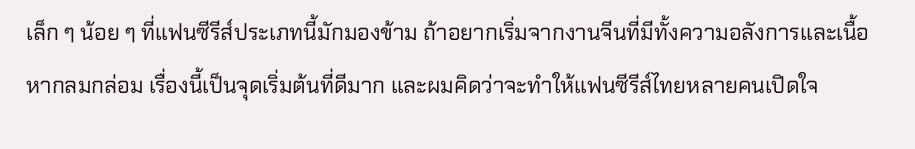เล็ก ๆ น้อย ๆ ที่แฟนซีรีส์ประเภทนี้มักมองข้าม ถ้าอยากเริ่มจากงานจีนที่มีทั้งความอลังการและเนื้อหากลมกล่อม เรื่องนี้เป็นจุดเริ่มต้นที่ดีมาก และผมคิดว่าจะทำให้แฟนซีรีส์ไทยหลายคนเปิดใจ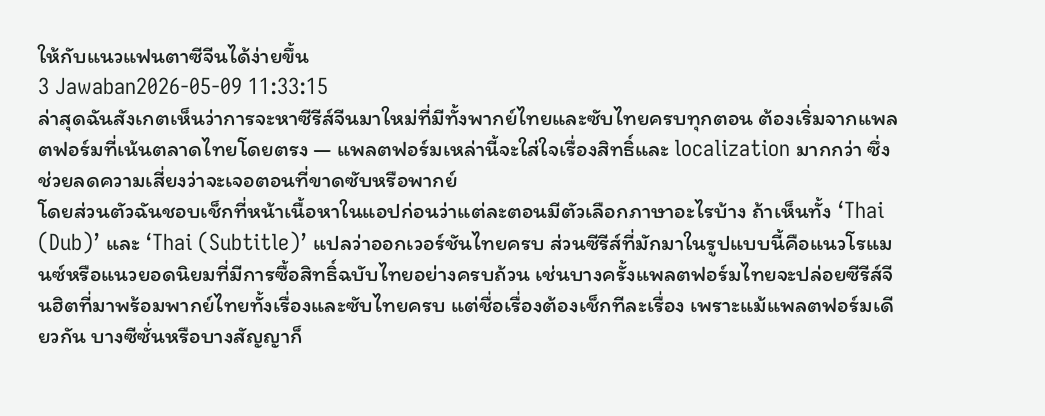ให้กับแนวแฟนตาซีจีนได้ง่ายขึ้น
3 Jawaban2026-05-09 11:33:15
ล่าสุดฉันสังเกตเห็นว่าการจะหาซีรีส์จีนมาใหม่ที่มีทั้งพากย์ไทยและซับไทยครบทุกตอน ต้องเริ่มจากแพลตฟอร์มที่เน้นตลาดไทยโดยตรง — แพลตฟอร์มเหล่านี้จะใส่ใจเรื่องสิทธิ์และ localization มากกว่า ซึ่งช่วยลดความเสี่ยงว่าจะเจอตอนที่ขาดซับหรือพากย์
โดยส่วนตัวฉันชอบเช็กที่หน้าเนื้อหาในแอปก่อนว่าแต่ละตอนมีตัวเลือกภาษาอะไรบ้าง ถ้าเห็นทั้ง ‘Thai (Dub)’ และ ‘Thai (Subtitle)’ แปลว่าออกเวอร์ชันไทยครบ ส่วนซีรีส์ที่มักมาในรูปแบบนี้คือแนวโรแมนซ์หรือแนวยอดนิยมที่มีการซื้อสิทธิ์ฉบับไทยอย่างครบถ้วน เช่นบางครั้งแพลตฟอร์มไทยจะปล่อยซีรีส์จีนฮิตที่มาพร้อมพากย์ไทยทั้งเรื่องและซับไทยครบ แต่ชื่อเรื่องต้องเช็กทีละเรื่อง เพราะแม้แพลตฟอร์มเดียวกัน บางซีซั่นหรือบางสัญญาก็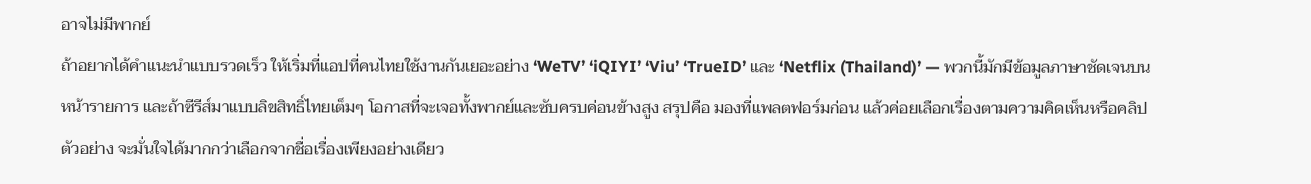อาจไม่มีพากย์
ถ้าอยากได้คำแนะนำแบบรวดเร็ว ให้เริ่มที่แอปที่คนไทยใช้งานกันเยอะอย่าง ‘WeTV’ ‘iQIYI’ ‘Viu’ ‘TrueID’ และ ‘Netflix (Thailand)’ — พวกนี้มักมีข้อมูลภาษาชัดเจนบนหน้ารายการ และถ้าซีรีส์มาแบบลิขสิทธิ์ไทยเต็มๆ โอกาสที่จะเจอทั้งพากย์และซับครบค่อนข้างสูง สรุปคือ มองที่แพลตฟอร์มก่อน แล้วค่อยเลือกเรื่องตามความคิดเห็นหรือคลิปตัวอย่าง จะมั่นใจได้มากกว่าเลือกจากชื่อเรื่องเพียงอย่างเดียว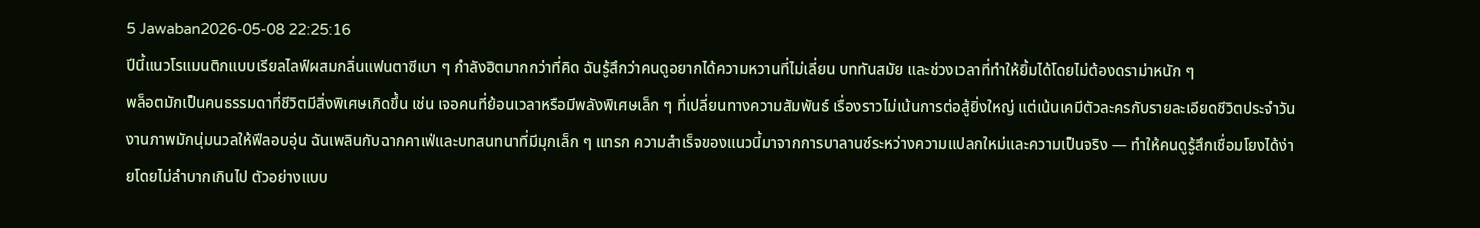5 Jawaban2026-05-08 22:25:16
ปีนี้แนวโรแมนติกแบบเรียลไลฟ์ผสมกลิ่นแฟนตาซีเบา ๆ กำลังฮิตมากกว่าที่คิด ฉันรู้สึกว่าคนดูอยากได้ความหวานที่ไม่เลี่ยน บททันสมัย และช่วงเวลาที่ทำให้ยิ้มได้โดยไม่ต้องดราม่าหนัก ๆ
พล็อตมักเป็นคนธรรมดาที่ชีวิตมีสิ่งพิเศษเกิดขึ้น เช่น เจอคนที่ย้อนเวลาหรือมีพลังพิเศษเล็ก ๆ ที่เปลี่ยนทางความสัมพันธ์ เรื่องราวไม่เน้นการต่อสู้ยิ่งใหญ่ แต่เน้นเคมีตัวละครกับรายละเอียดชีวิตประจำวัน งานภาพมักนุ่มนวลให้ฟีลอบอุ่น ฉันเพลินกับฉากคาเฟ่และบทสนทนาที่มีมุกเล็ก ๆ แทรก ความสำเร็จของแนวนี้มาจากการบาลานซ์ระหว่างความแปลกใหม่และความเป็นจริง — ทำให้คนดูรู้สึกเชื่อมโยงได้ง่ายโดยไม่ลำบากเกินไป ตัวอย่างแบบ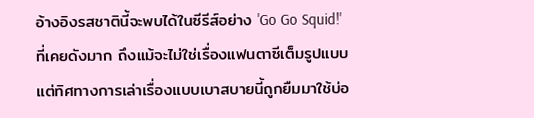อ้างอิงรสชาตินี้จะพบได้ในซีรีส์อย่าง 'Go Go Squid!' ที่เคยดังมาก ถึงแม้จะไม่ใช่เรื่องแฟนตาซีเต็มรูปแบบ แต่ทิศทางการเล่าเรื่องแบบเบาสบายนี้ถูกยืมมาใช้บ่อ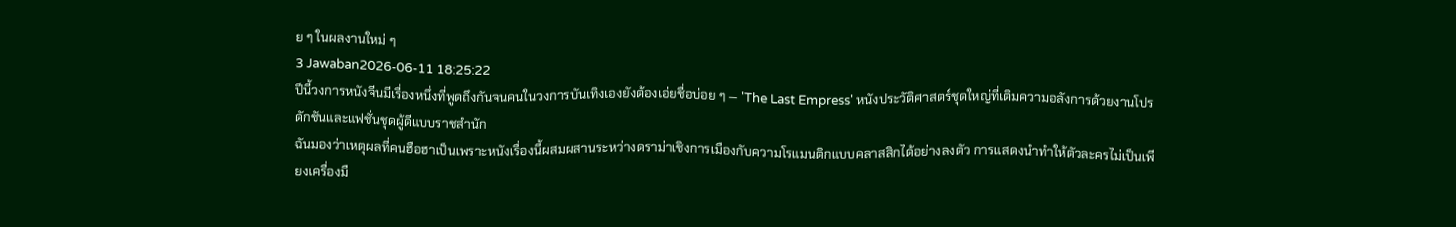ย ๆ ในผลงานใหม่ ๆ
3 Jawaban2026-06-11 18:25:22
ปีนี้วงการหนังจีนมีเรื่องหนึ่งที่พูดถึงกันจนคนในวงการบันเทิงเองยังต้องเอ่ยชื่อบ่อย ๆ — 'The Last Empress' หนังประวัติศาสตร์ชุดใหญ่ที่เติมความอลังการด้วยงานโปรดักชันและแฟชั่นชุดผู้ดีแบบราชสำนัก
ฉันมองว่าเหตุผลที่คนฮือฮาเป็นเพราะหนังเรื่องนี้ผสมผสานระหว่างดราม่าเชิงการเมืองกับความโรแมนติกแบบคลาสสิกได้อย่างลงตัว การแสดงนำทำให้ตัวละครไม่เป็นเพียงเครื่องมื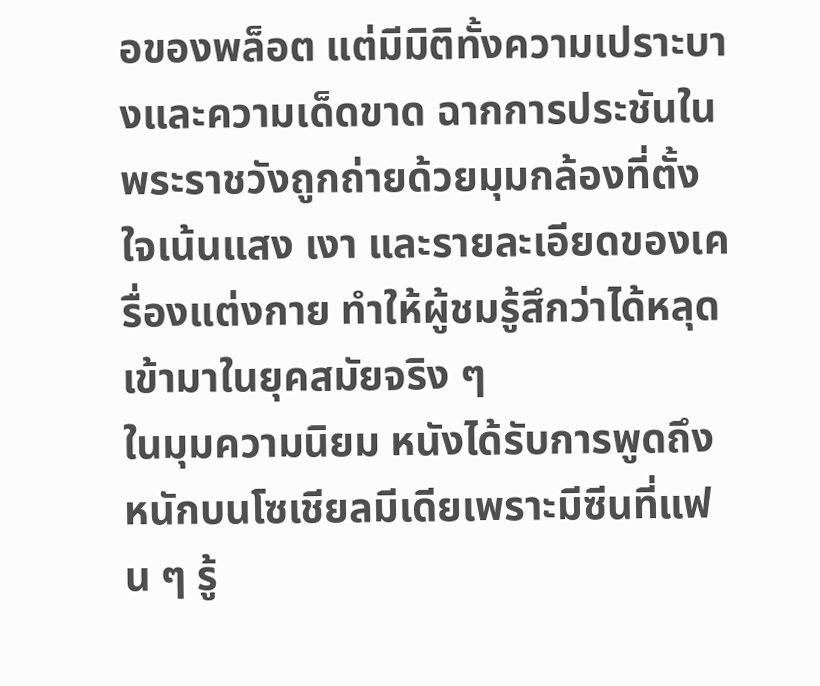อของพล็อต แต่มีมิติทั้งความเปราะบางและความเด็ดขาด ฉากการประชันในพระราชวังถูกถ่ายด้วยมุมกล้องที่ตั้งใจเน้นแสง เงา และรายละเอียดของเครื่องแต่งกาย ทำให้ผู้ชมรู้สึกว่าได้หลุดเข้ามาในยุคสมัยจริง ๆ
ในมุมความนิยม หนังได้รับการพูดถึงหนักบนโซเชียลมีเดียเพราะมีซีนที่แฟน ๆ รู้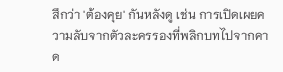สึกว่า 'ต้องคุย' กันหลังดู เช่น การเปิดเผยความลับจากตัวละครรองที่พลิกบทไปจากคาด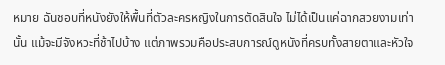หมาย ฉันชอบที่หนังยังให้พื้นที่ตัวละครหญิงในการตัดสินใจ ไม่ได้เป็นแค่ฉากสวยงามเท่านั้น แม้จะมีจังหวะที่ช้าไปบ้าง แต่ภาพรวมคือประสบการณ์ดูหนังที่ครบทั้งสายตาและหัวใจ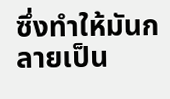ซึ่งทำให้มันกลายเป็น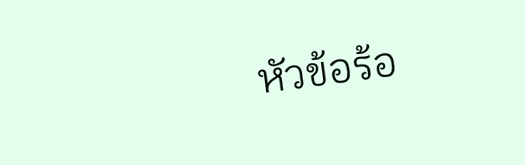หัวข้อร้อ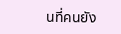นที่คนยัง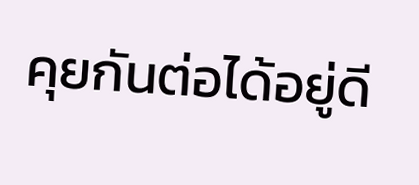คุยกันต่อได้อยู่ดี